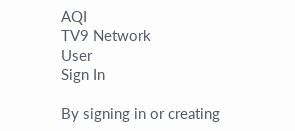AQI
TV9 Network
User
Sign In

By signing in or creating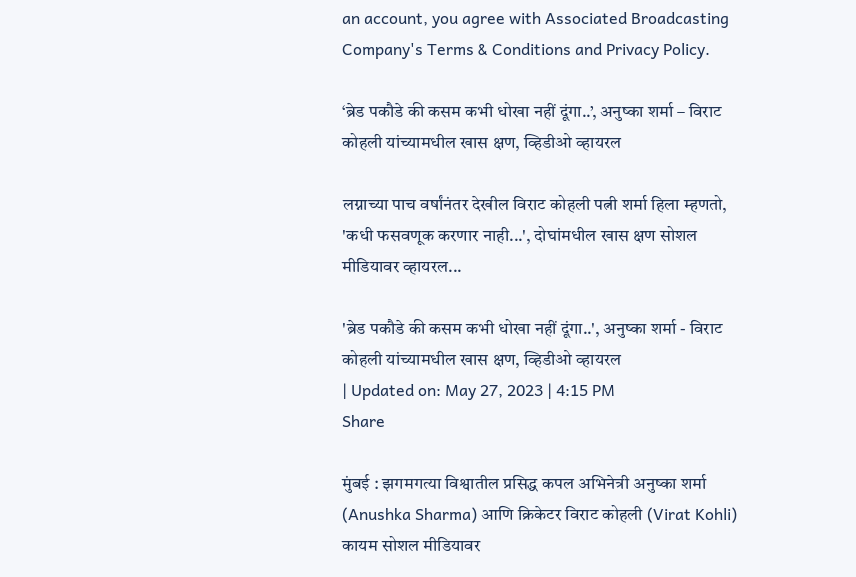an account, you agree with Associated Broadcasting Company's Terms & Conditions and Privacy Policy.

‘ब्रेड पकौडे की कसम कभी धोखा नहीं दूंगा..’, अनुष्का शर्मा – विराट कोहली यांच्यामधील खास क्षण, व्हिडीओ व्हायरल

लग्नाच्या पाच वर्षांनंतर देखील विराट कोहली पत्नी शर्मा हिला म्हणतो, 'कधी फसवणूक करणार नाही...', दोघांमधील खास क्षण सोशल मीडियावर व्हायरल...

'ब्रेड पकौडे की कसम कभी धोखा नहीं दूंगा..', अनुष्का शर्मा - विराट कोहली यांच्यामधील खास क्षण, व्हिडीओ व्हायरल
| Updated on: May 27, 2023 | 4:15 PM
Share

मुंबई : झगमगत्या विश्वातील प्रसिद्ध कपल अभिनेत्री अनुष्का शर्मा (Anushka Sharma) आणि क्रिकेटर विराट कोहली (Virat Kohli) कायम सोशल मीडियावर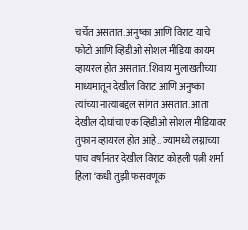चर्चेत असतात. अनुष्का आणि विराट याचे फोटो आणि व्हिडीओ सोशल मीडिया कायम व्हायरल होत असतात. शिवाय मुलाखतीच्या माध्यमातून देखील विराट आणि अनुष्का त्यांच्या नात्याबद्दल सांगत असतात. आता देखील दोघांचा एक व्हिडीओ सोशल मीडियावर तुफान व्हायरल होत आहे.. ज्यामध्ये लग्नाच्या पाच वर्षांनंतर देखील विराट कोहली पत्नी शर्मा हिला ‘कधी तुझी फसवणूक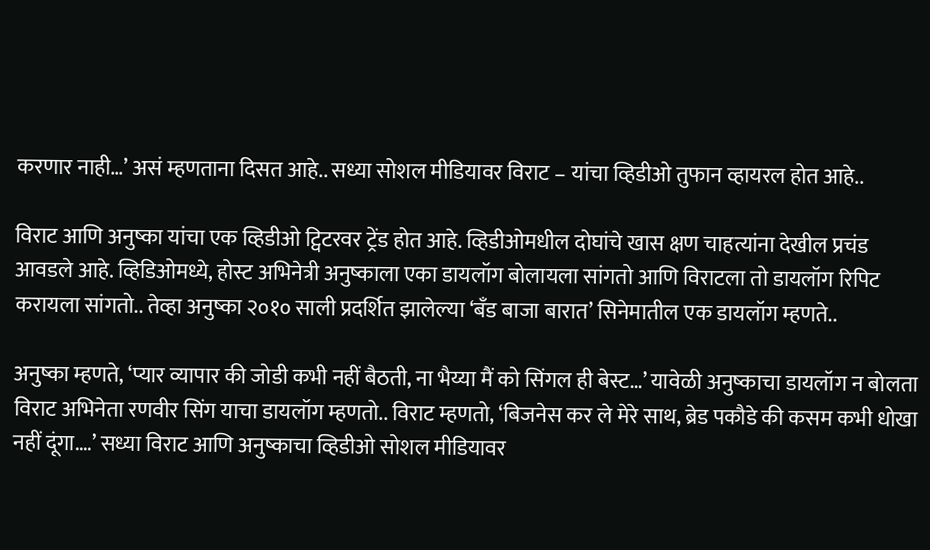करणार नाही…’ असं म्हणताना दिसत आहे.. सध्या सोशल मीडियावर विराट – यांचा व्हिडीओ तुफान व्हायरल होत आहे..

विराट आणि अनुष्का यांचा एक व्हिडीओ ट्विटरवर ट्रेंड होत आहे. व्हिडीओमधील दोघांचे खास क्षण चाहत्यांना देखील प्रचंड आवडले आहे. व्हिडिओमध्ये, होस्ट अभिनेत्री अनुष्काला एका डायलॉग बोलायला सांगतो आणि विराटला तो डायलॉग रिपिट करायला सांगतो.. तेव्हा अनुष्का २०१० साली प्रदर्शित झालेल्या ‘बँड बाजा बारात’ सिनेमातील एक डायलॉग म्हणते..

अनुष्का म्हणते, ‘प्यार व्यापार की जोडी कभी नहीं बैठती, ना भैय्या मैं को सिंगल ही बेस्ट…’ यावेळी अनुष्काचा डायलॉग न बोलता विराट अभिनेता रणवीर सिंग याचा डायलॉग म्हणतो.. विराट म्हणतो, ‘बिजनेस कर ले मेरे साथ, ब्रेड पकौडे की कसम कभी धोखा नहीं दूंगा….’ सध्या विराट आणि अनुष्काचा व्हिडीओ सोशल मीडियावर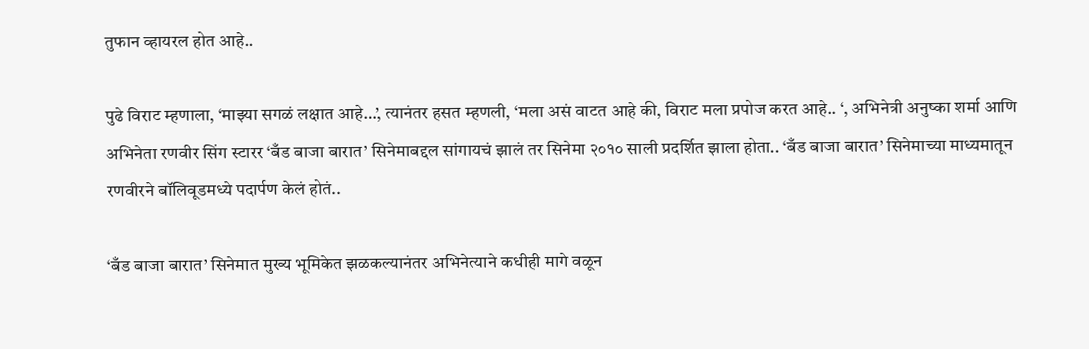तुफान व्हायरल होत आहे..

पुढे विराट म्हणाला, ‘माझ्या सगळं लक्षात आहे…’, त्यानंतर हसत म्हणली, ‘मला असं वाटत आहे की, विराट मला प्रपोज करत आहे.. ‘, अभिनेत्री अनुष्का शर्मा आणि अभिनेता रणवीर सिंग स्टारर ‘बँड बाजा बारात’ सिनेमाबद्दल सांगायचं झालं तर सिनेमा २०१० साली प्रदर्शित झाला होता.. ‘बँड बाजा बारात’ सिनेमाच्या माध्यमातून रणवीरने बॉलिवूडमध्ये पदार्पण केलं होतं..

‘बँड बाजा बारात’ सिनेमात मुख्य भूमिकेत झळकल्यानंतर अभिनेत्याने कधीही मागे वळून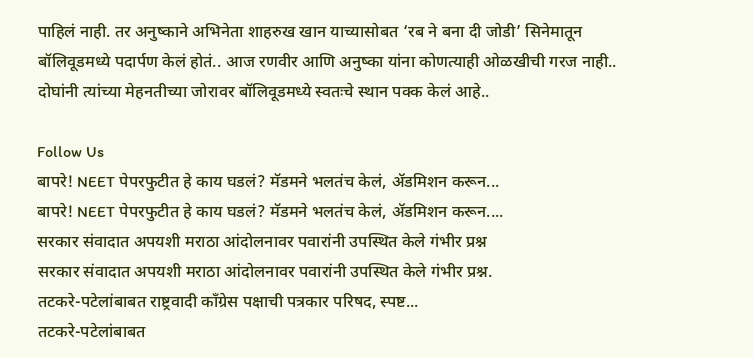पाहिलं नाही. तर अनुष्काने अभिनेता शाहरुख खान याच्यासोबत ‘रब ने बना दी जोडी’ सिनेमातून बॉलिवूडमध्ये पदार्पण केलं होतं.. आज रणवीर आणि अनुष्का यांना कोणत्याही ओळखीची गरज नाही.. दोघांनी त्यांच्या मेहनतीच्या जोरावर बॉलिवूडमध्ये स्वतःचे स्थान पक्क केलं आहे..

Follow Us
बापरे! NEET पेपरफुटीत हे काय घडलं? मॅडमने भलतंच केलं, ॲडमिशन करून...
बापरे! NEET पेपरफुटीत हे काय घडलं? मॅडमने भलतंच केलं, ॲडमिशन करून....
सरकार संवादात अपयशी मराठा आंदोलनावर पवारांनी उपस्थित केले गंभीर प्रश्न
सरकार संवादात अपयशी मराठा आंदोलनावर पवारांनी उपस्थित केले गंभीर प्रश्न.
तटकरे-पटेलांबाबत राष्ट्रवादी कॉंग्रेस पक्षाची पत्रकार परिषद, स्पष्ट...
तटकरे-पटेलांबाबत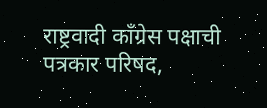राष्ट्रवादी कॉंग्रेस पक्षाची पत्रकार परिषद,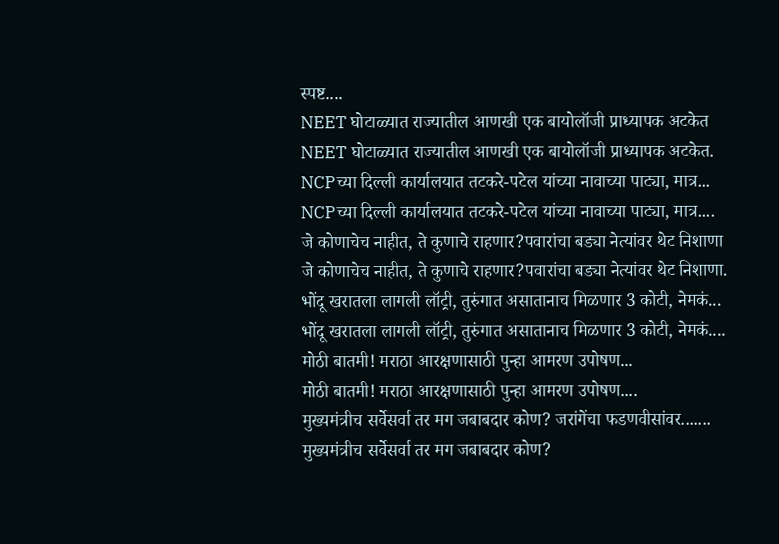स्पष्ट....
NEET घोटाळ्यात राज्यातील आणखी एक बायोलॉजी प्राध्यापक अटकेत
NEET घोटाळ्यात राज्यातील आणखी एक बायोलॉजी प्राध्यापक अटकेत.
NCPच्या दिल्ली कार्यालयात तटकरे-पटेल यांच्या नावाच्या पाट्या, मात्र...
NCPच्या दिल्ली कार्यालयात तटकरे-पटेल यांच्या नावाच्या पाट्या, मात्र....
जे कोणाचेच नाहीत, ते कुणाचे राहणार?पवारांचा बड्या नेत्यांवर थेट निशाणा
जे कोणाचेच नाहीत, ते कुणाचे राहणार?पवारांचा बड्या नेत्यांवर थेट निशाणा.
भोंदू खरातला लागली लॉट्री, तुरुंगात असातानाच मिळणार 3 कोटी, नेमकं...
भोंदू खरातला लागली लॉट्री, तुरुंगात असातानाच मिळणार 3 कोटी, नेमकं....
मोठी बातमी! मराठा आरक्षणासाठी पुन्हा आमरण उपोषण...
मोठी बातमी! मराठा आरक्षणासाठी पुन्हा आमरण उपोषण....
मुख्यमंत्रीच सर्वेसर्वा तर मग जबाबदार कोण? जरांगेंचा फडणवीसांवर.......
मुख्यमंत्रीच सर्वेसर्वा तर मग जबाबदार कोण?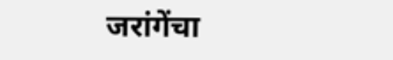जरांगेंचा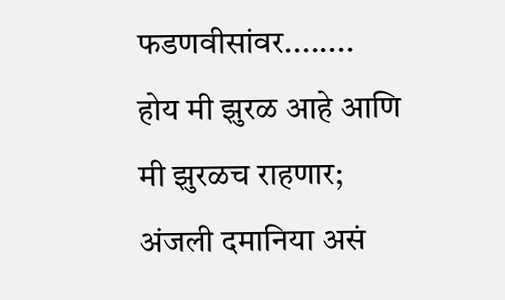फडणवीसांवर........
होय मी झुरळ आहे आणि मी झुरळच राहणार; अंजली दमानिया असं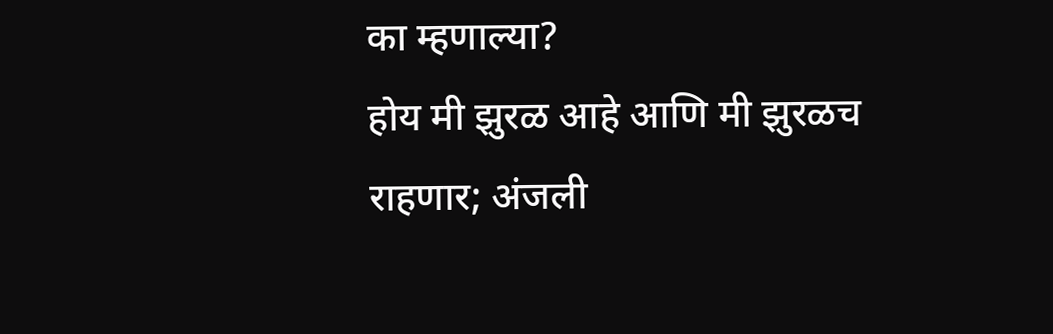का म्हणाल्या?
होय मी झुरळ आहे आणि मी झुरळच राहणार; अंजली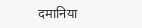दमानिया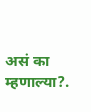असं का म्हणाल्या?.